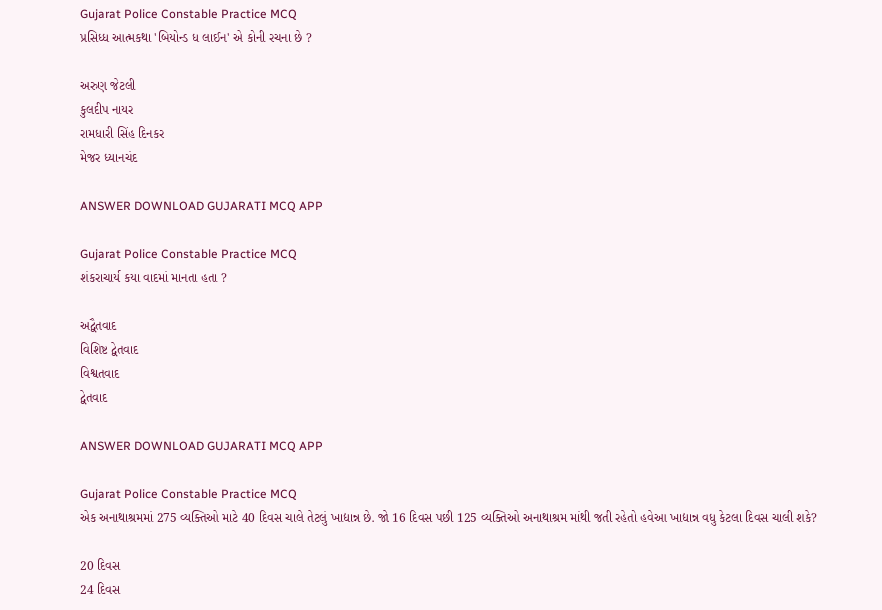Gujarat Police Constable Practice MCQ
પ્રસિધ્ધ આત્મકથા 'બિયોન્ડ ધ લાઈન' એ કોની રચના છે ?

અરુણ જેટલી
કુલદીપ નાયર
રામધારી સિંહ દિનકર
મેજર ધ્યાનચંદ

ANSWER DOWNLOAD GUJARATI MCQ APP

Gujarat Police Constable Practice MCQ
શંકરાચાર્ય કયા વાદમાં માનતા હતા ?

અદ્વૈતવાદ
વિશિષ્ટ દ્વેતવાદ
વિશ્વતવાદ
દ્વેતવાદ

ANSWER DOWNLOAD GUJARATI MCQ APP

Gujarat Police Constable Practice MCQ
એક અનાથાશ્રમમાં 275 વ્યક્તિઓ માટે 40 દિવસ ચાલે તેટલું ખાદ્યાન્ન છે. જો 16 દિવસ પછી 125 વ્યક્તિઓ અનાથાશ્રમ માંથી જતી રહેતો હવેઆ ખાદ્યાન્ન વધુ કેટલા દિવસ ચાલી શકે?

20 દિવસ
24 દિવસ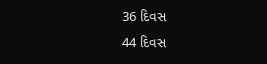36 દિવસ
44 દિવસ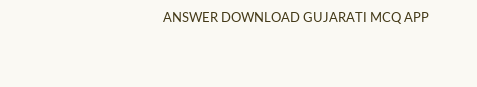ANSWER DOWNLOAD GUJARATI MCQ APP